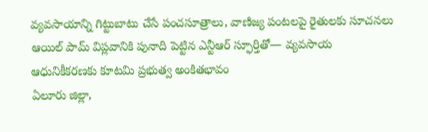వ్యవసాయాన్ని గిట్టుబాటు చేసే పంచసూత్రాలు, వాణిజ్య పంటలపై రైతులకు సూచనలు
ఆయిల్ పామ్ విప్లవానికి పునాది పెట్టిన ఎన్టీఆర్ స్ఫూర్తితో— వ్యవసాయ ఆధునికీకరణకు కూటమి ప్రభుత్వ అంకితభావం
ఏలూరు జిల్లా,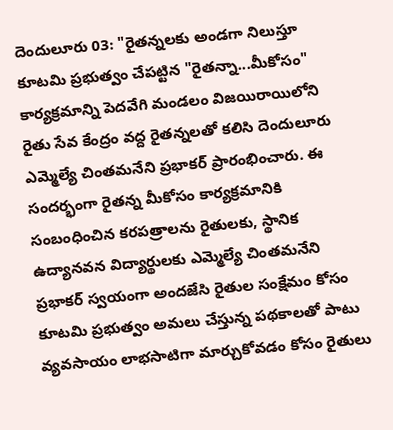దెందులూరు 03: "రైతన్నలకు అండగా నిలుస్తూ కూటమి ప్రభుత్వం చేపట్టిన "రైతన్నా...మీకోసం" కార్యక్రమాన్ని పెదవేగి మండలం విజయిరాయిలోని రైతు సేవ కేంద్రం వద్ద రైతన్నలతో కలిసి దెందులూరు ఎమ్మెల్యే చింతమనేని ప్రభాకర్ ప్రారంభించారు. ఈ సందర్భంగా రైతన్న మీకోసం కార్యక్రమానికి సంబంధించిన కరపత్రాలను రైతులకు, స్థానిక ఉద్యానవన విద్యార్థులకు ఎమ్మెల్యే చింతమనేని ప్రభాకర్ స్వయంగా అందజేసి రైతుల సంక్షేమం కోసం కూటమి ప్రభుత్వం అమలు చేస్తున్న పథకాలతో పాటు వ్యవసాయం లాభసాటిగా మార్చుకోవడం కోసం రైతులు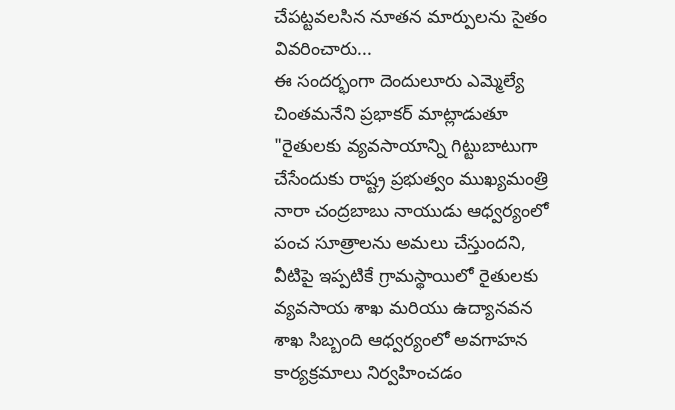చేపట్టవలసిన నూతన మార్పులను సైతం వివరించారు...
ఈ సందర్భంగా దెందులూరు ఎమ్మెల్యే చింతమనేని ప్రభాకర్ మాట్లాడుతూ "రైతులకు వ్యవసాయాన్ని గిట్టుబాటుగా చేసేందుకు రాష్ట్ర ప్రభుత్వం ముఖ్యమంత్రి నారా చంద్రబాబు నాయుడు ఆధ్వర్యంలో పంచ సూత్రాలను అమలు చేస్తుందని, వీటిపై ఇప్పటికే గ్రామస్థాయిలో రైతులకు వ్యవసాయ శాఖ మరియు ఉద్యానవన శాఖ సిబ్బంది ఆధ్వర్యంలో అవగాహన కార్యక్రమాలు నిర్వహించడం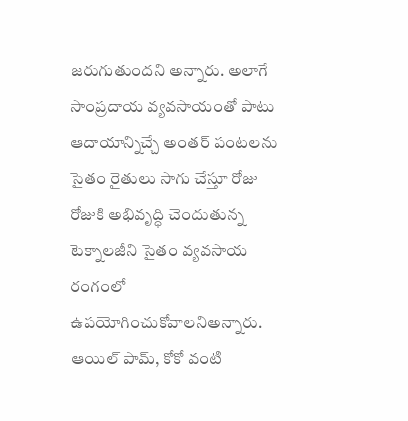జరుగుతుందని అన్నారు. అలాగే సాంప్రదాయ వ్యవసాయంతో పాటు ఆదాయాన్నిచ్చే అంతర్ పంటలను సైతం రైతులు సాగు చేస్తూ రోజు రోజుకి అభివృద్ధి చెందుతున్న టెక్నాలజీని సైతం వ్యవసాయ రంగంలో ఉపయోగించుకోవాలనిఅన్నారు. ఆయిల్ పామ్, కోకో వంటి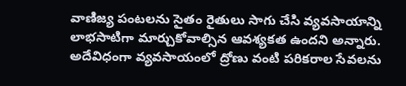వాణిజ్య పంటలను సైతం రైతులు సాగు చేసి వ్యవసాయాన్ని లాభసాటిగా మార్చుకోవాల్సిన ఆవశ్యకత ఉందని అన్నారు. అదేవిధంగా వ్యవసాయంలో ద్రోణు వంటి పరికరాల సేవలను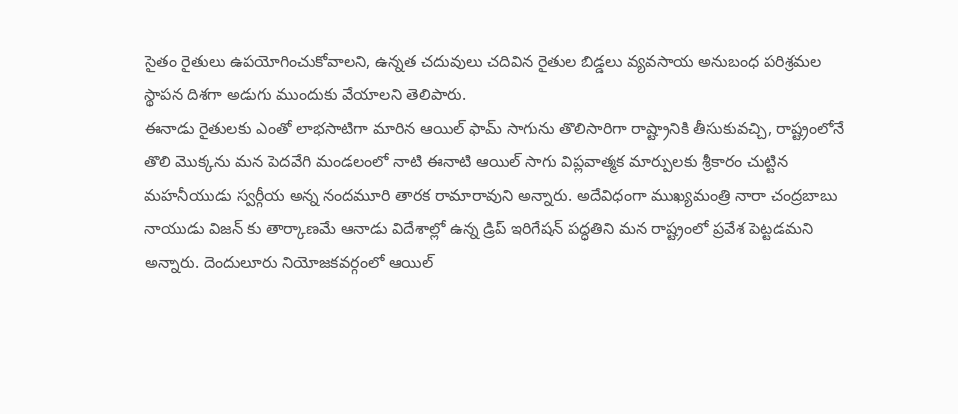సైతం రైతులు ఉపయోగించుకోవాలని, ఉన్నత చదువులు చదివిన రైతుల బిడ్డలు వ్యవసాయ అనుబంధ పరిశ్రమల స్థాపన దిశగా అడుగు ముందుకు వేయాలని తెలిపారు.
ఈనాడు రైతులకు ఎంతో లాభసాటిగా మారిన ఆయిల్ ఫామ్ సాగును తొలిసారిగా రాష్ట్రానికి తీసుకువచ్చి, రాష్ట్రంలోనే తొలి మొక్కను మన పెదవేగి మండలంలో నాటి ఈనాటి ఆయిల్ సాగు విప్లవాత్మక మార్పులకు శ్రీకారం చుట్టిన మహనీయుడు స్వర్గీయ అన్న నందమూరి తారక రామారావుని అన్నారు. అదేవిధంగా ముఖ్యమంత్రి నారా చంద్రబాబు నాయుడు విజన్ కు తార్కాణమే ఆనాడు విదేశాల్లో ఉన్న డ్రిప్ ఇరిగేషన్ పద్ధతిని మన రాష్ట్రంలో ప్రవేశ పెట్టడమని అన్నారు. దెందులూరు నియోజకవర్గంలో ఆయిల్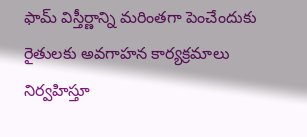ఫామ్ విస్తీర్ణాన్ని మరింతగా పెంచేందుకు రైతులకు అవగాహన కార్యక్రమాలు నిర్వహిస్తూ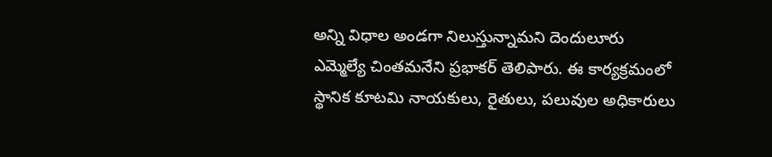అన్ని విధాల అండగా నిలుస్తున్నామని దెందులూరు ఎమ్మెల్యే చింతమనేని ప్రభాకర్ తెలిపారు. ఈ కార్యక్రమంలో స్థానిక కూటమి నాయకులు, రైతులు, పలువుల అధికారులు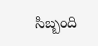సిబ్బంది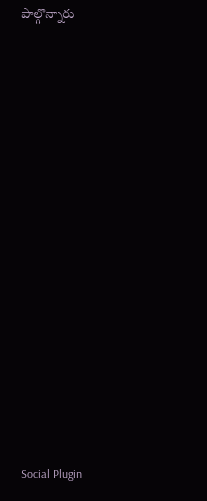పాల్గొన్నారు















Social Plugin